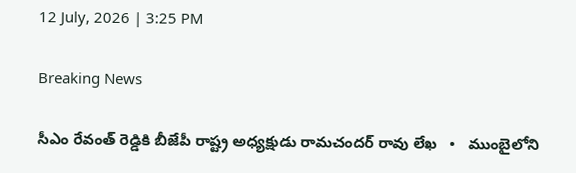12 July, 2026 | 3:25 PM

Breaking News

సీఎం రేవంత్ రెడ్డికి బీజేపీ రాష్ట్ర అధ్యక్షుడు రామచందర్ రావు లేఖ   •   ముంబైలోని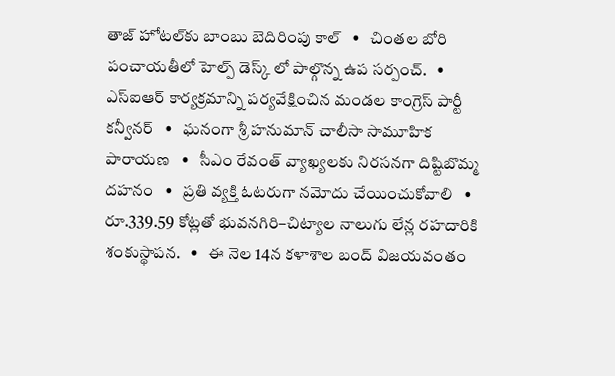తాజ్ హోటల్‌కు బాంబు బెదిరింపు కాల్   •   చింతల బోరి పంచాయతీలో హెల్ప్ డెస్క్ లో పాల్గొన్న ఉప సర్పంచ్.   •   ఎస్ఐఆర్ కార్యక్రమాన్ని పర్యవేక్షించిన మండల కాంగ్రెస్ పార్టీ కన్వీనర్   •   ఘనంగా శ్రీ హనుమాన్ చాలీసా సామూహిక పారాయణ   •   సీఎం రేవంత్ వ్యాఖ్యలకు నిరసనగా దిష్టిబొమ్మ దహనం   •   ప్రతి వ్యక్తి ఓటరుగా నమోదు చేయించుకోవాలి   •   రూ.339.59 కోట్లతో భువనగిరి–చిట్యాల నాలుగు లేన్ల రహదారికి శంకుస్థాపన.   •   ఈ నెల 14న కళాశాల బంద్ విజయవంతం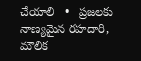చేయాలి   •   ప్రజలకు నాణ్యమైన రహదారి, మౌలిక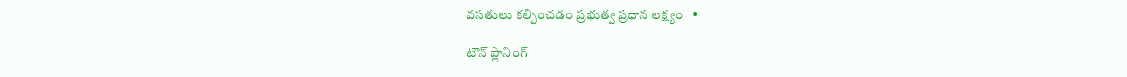వసతులు కల్పించడం ప్రభుత్వ ప్రధాన లక్ష్యం   •

టౌన్ ప్లానింగ్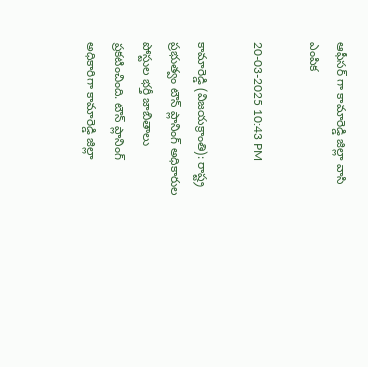ఆఫీసర్ గా కామారెడ్డి జిల్లా వాసి ఎంపిక

20-03-2025 10:43 PM

కామారెడ్డి (విజయక్రాంతి): రాష్ట్ర ప్రభుత్వం టౌన్ ప్లానింగ్ అధికారుల పోస్టుల భర్తీ జాబితాలు ప్రకటించింది. టౌన్ ప్లానింగ్ అధికారిగా కామారెడ్డి జిల్లా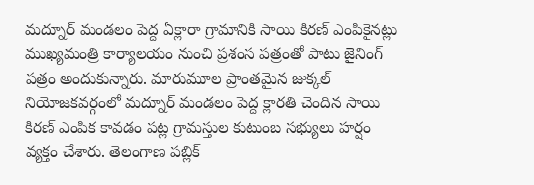మద్నూర్ మండలం పెద్ద ఏక్లారా గ్రామానికి సాయి కిరణ్ ఎంపికైనట్లు ముఖ్యమంత్రి కార్యాలయం నుంచి ప్రశంస పత్రంతో పాటు జైనింగ్ పత్రం అందుకున్నారు. మారుమూల ప్రాంతమైన జుక్కల్ నియోజకవర్గంలో మద్నూర్ మండలం పెద్ద క్లారతి చెందిన సాయి కిరణ్ ఎంపిక కావడం పట్ల గ్రామస్తుల కుటుంబ సభ్యులు హర్షం వ్యక్తం చేశారు. తెలంగాణ పబ్లిక్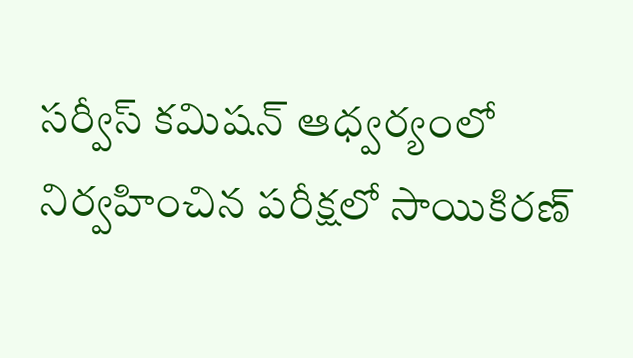సర్వీస్ కమిషన్ ఆధ్వర్యంలో నిర్వహించిన పరీక్షలో సాయికిరణ్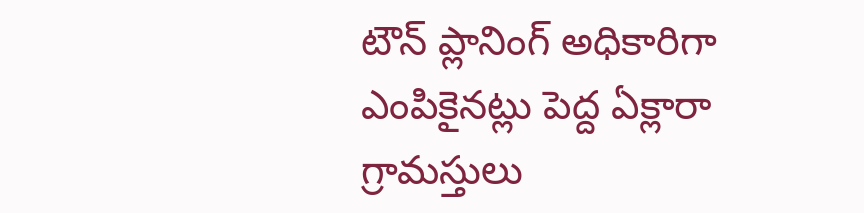టౌన్ ప్లానింగ్ అధికారిగా ఎంపికైనట్లు పెద్ద ఏక్లారా గ్రామస్తులు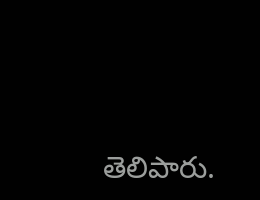తెలిపారు.